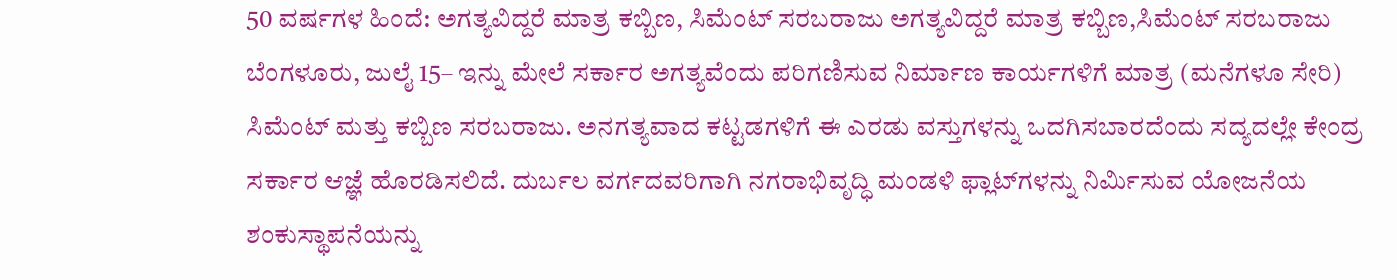50 ವರ್ಷಗಳ ಹಿಂದೆ: ಅಗತ್ಯವಿದ್ದರೆ ಮಾತ್ರ ಕಬ್ಬಿಣ, ಸಿಮೆಂಟ್‌ ಸರಬರಾಜು ಅಗತ್ಯವಿದ್ದರೆ ಮಾತ್ರ ಕಬ್ಬಿಣ,ಸಿಮೆಂಟ್‌ ಸರಬರಾಜು ಬೆಂಗಳೂರು, ಜುಲೈ 15– ಇನ್ನು ಮೇಲೆ ಸರ್ಕಾರ ಅಗತ್ಯವೆಂದು ಪರಿಗಣಿಸುವ ನಿರ್ಮಾಣ ಕಾರ್ಯಗಳಿಗೆ ಮಾತ್ರ (ಮನೆಗಳೂ ಸೇರಿ) ಸಿಮೆಂಟ್‌ ಮತ್ತು ಕಬ್ಬಿಣ ಸರಬರಾಜು. ಅನಗತ್ಯವಾದ ಕಟ್ಟಡಗಳಿಗೆ ಈ ಎರಡು ವಸ್ತುಗಳನ್ನು ಒದಗಿಸಬಾರದೆಂದು ಸದ್ಯದಲ್ಲೇ ಕೇಂದ್ರ ಸರ್ಕಾರ ಆಜ್ಞೆ ಹೊರಡಿಸಲಿದೆ. ದುರ್ಬಲ ವರ್ಗದವರಿಗಾಗಿ ನಗರಾಭಿವೃದ್ಧಿ ಮಂಡಳಿ ಫ್ಲಾಟ್‌ಗಳನ್ನು ನಿರ್ಮಿಸುವ ಯೋಜನೆಯ ಶಂಕುಸ್ಥಾಪನೆಯನ್ನು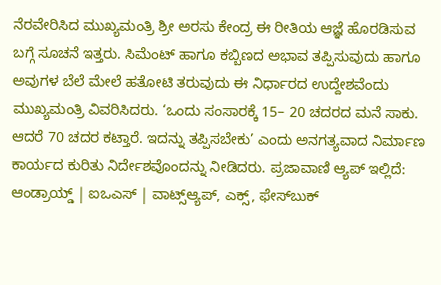ನೆರವೇರಿಸಿದ ಮುಖ್ಯಮಂತ್ರಿ ಶ್ರೀ ಅರಸು ಕೇಂದ್ರ ಈ ರೀತಿಯ ಆಜ್ಞೆ ಹೊರಡಿಸುವ ಬಗ್ಗೆ ಸೂಚನೆ ಇತ್ತರು. ಸಿಮೆಂಟ್‌ ಹಾಗೂ ಕಬ್ಬಿಣದ ಅಭಾವ ತಪ್ಪಿಸುವುದು ಹಾಗೂ ಅವುಗಳ ಬೆಲೆ ಮೇಲೆ ಹತೋಟಿ ತರುವುದು ಈ ನಿರ್ಧಾರದ ಉದ್ದೇಶವೆಂದು ಮುಖ್ಯಮಂತ್ರಿ ವಿವರಿಸಿದರು. ‘ಒಂದು ಸಂಸಾರಕ್ಕೆ 15– 20 ಚದರದ ಮನೆ ಸಾಕು. ಆದರೆ 70 ಚದರ ಕಟ್ತಾರೆ. ಇದನ್ನು ತಪ್ಪಿಸಬೇಕು’ ಎಂದು ಅನಗತ್ಯವಾದ ನಿರ್ಮಾಣ ಕಾರ್ಯದ ಕುರಿತು ನಿರ್ದೇಶವೊಂದನ್ನು ನೀಡಿದರು. ಪ್ರಜಾವಾಣಿ ಆ್ಯಪ್ ಇಲ್ಲಿದೆ: ಆಂಡ್ರಾಯ್ಡ್ | ಐಒಎಸ್ | ವಾಟ್ಸ್ಆ್ಯಪ್, ಎಕ್ಸ್, ಫೇಸ್‌ಬುಕ್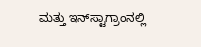ಮತ್ತು ಇನ್‌ಸ್ಟಾಗ್ರಾಂನಲ್ಲಿ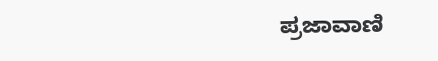ಪ್ರಜಾವಾಣಿ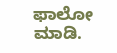ಫಾಲೋ ಮಾಡಿ.